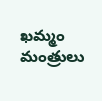ఖమ్మం మంత్రులు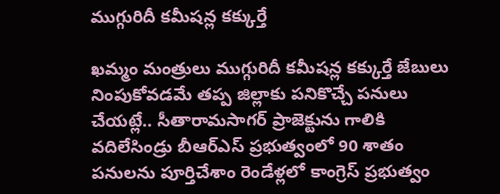ముగ్గురిదీ కమీషన్ల కక్కుర్తే

ఖమ్మం మంత్రులు ముగ్గురిదీ కమీషన్ల కక్కుర్తే జేబులు నింపుకోవడమే తప్ప జిల్లాకు పనికొచ్చే పనులు చేయట్లే.. సీతారామసాగర్‌ ప్రాజెక్టును గాలికి వ‌దిలేసిండ్రు బీఆర్ఎస్ ప్ర‌భుత్వంలో 90 శాతం పనులను పూర్తిచేశాం రెండేళ్లలో కాంగ్రెస్‌ ప్రభుత్వం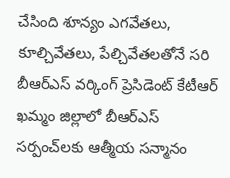చేసింది శూన్యం ఎగవేతలు, కూల్చివేతలు, పేల్చివేతలతోనే స‌రి బీఆర్‌ఎస్‌ వర్కింగ్‌ ప్రెసిడెంట్ కేటీఆర్‌ ఖ‌మ్మం జిల్లాలో బీఆర్‌ఎస్‌ సర్పంచ్‌లకు ఆత్మీయ స‌న్మానం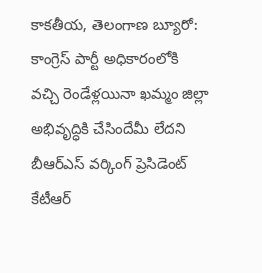కాక‌తీయ‌, తెలంగాణ బ్యూరో: కాంగ్రెస్‌ పార్టీ అధికారంలోకి వచ్చి రెండేళ్లయినా ఖమ్మం జిల్లా అభివృద్ధికి చేసిందేమీ లేదని బీఆర్‌ఎస్‌ వర్కింగ్‌ ప్రెసిడెంట్ కేటీఆర్‌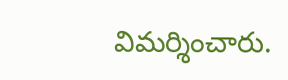విమర్శించారు.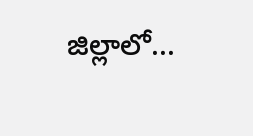జిల్లాలో...